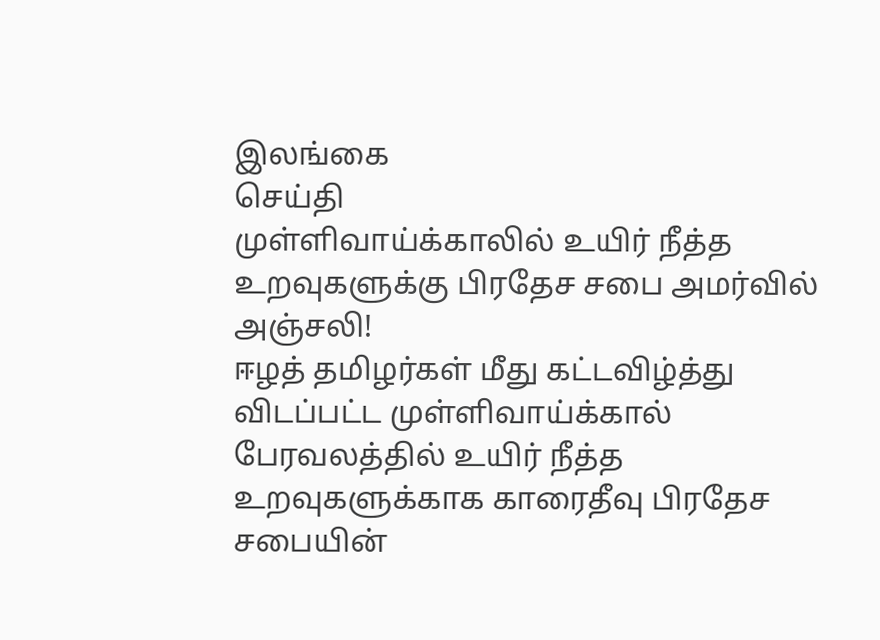இலங்கை
செய்தி
முள்ளிவாய்க்காலில் உயிர் நீத்த உறவுகளுக்கு பிரதேச சபை அமர்வில் அஞ்சலி!
ஈழத் தமிழர்கள் மீது கட்டவிழ்த்து விடப்பட்ட முள்ளிவாய்க்கால் பேரவலத்தில் உயிர் நீத்த உறவுகளுக்காக காரைதீவு பிரதேச சபையின்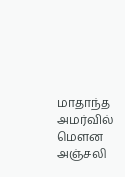மாதாந்த அமர்வில் மௌன அஞ்சலி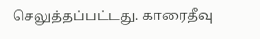செலுத்தப்பட்டது. காரைதீவு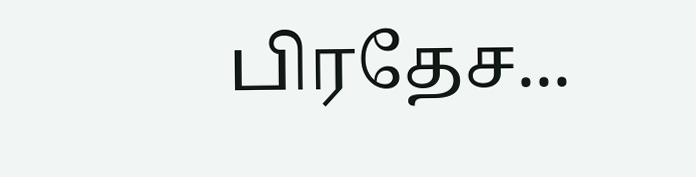பிரதேச...